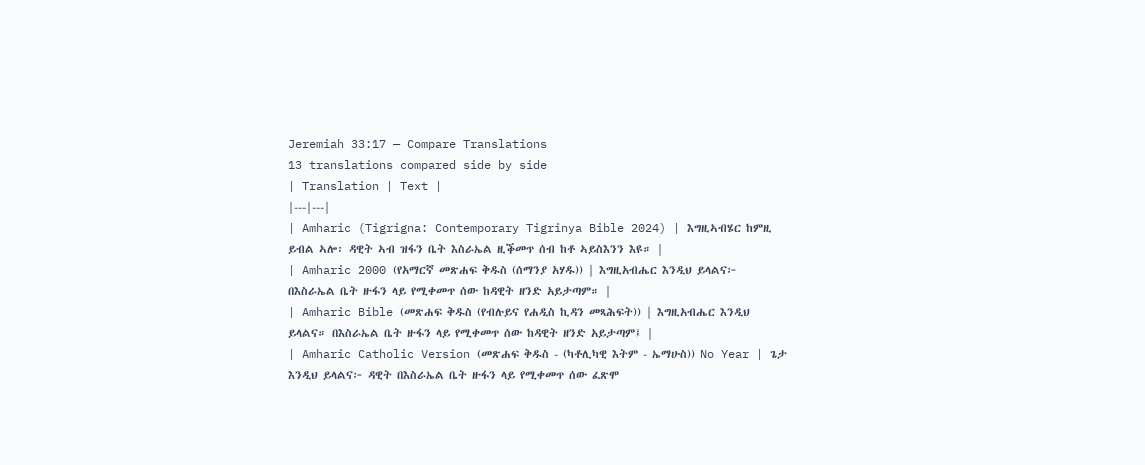Jeremiah 33:17 — Compare Translations
13 translations compared side by side
| Translation | Text |
|---|---|
| Amharic (Tigrigna: Contemporary Tigrinya Bible 2024) | እግዚኣብሄር ከምዚ ይብል ኣሎ፡ ዳዊት ኣብ ዝፋን ቤት እስራኤል ዚቕመጥ ሰብ ከቶ ኣይስእንን እዩ። |
| Amharic 2000 (የአማርኛ መጽሐፍ ቅዱስ (ሰማንያ አሃዱ)) | እግዚአብሔር እንዲህ ይላልና፦ በእስራኤል ቤት ዙፋን ላይ የሚቀመጥ ሰው ከዳዊት ዘንድ አይታጣም። |
| Amharic Bible (መጽሐፍ ቅዱስ (የብሉይና የሐዲስ ኪዳን መጻሕፍት)) | እግዚአብሔር እንዲህ ይላልና። በእስራኤል ቤት ዙፋን ላይ የሚቀመጥ ሰው ከዳዊት ዘንድ አይታጣም፤ |
| Amharic Catholic Version (መጽሐፍ ቅዱስ - (ካቶሊካዊ እትም - ኤማሁስ)) No Year | ጌታ እንዲህ ይላልና፦ ዳዊት በእስራኤል ቤት ዙፋን ላይ የሚቀመጥ ሰው ፈጽሞ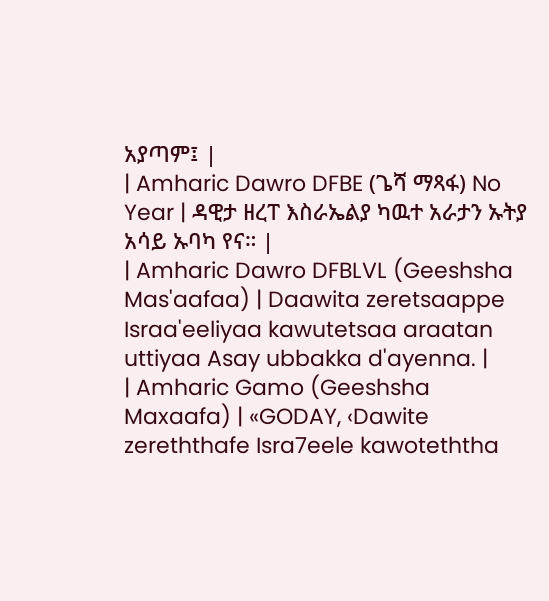አያጣም፤ |
| Amharic Dawro DFBE (ጌሻ ማጻፋ) No Year | ዳዊታ ዘረፐ እስራኤልያ ካዉተ አራታን ኡትያ አሳይ ኡባካ የና። |
| Amharic Dawro DFBLVL (Geeshsha Mas'aafaa) | Daawita zeretsaappe Israa'eeliyaa kawutetsaa araatan uttiyaa Asay ubbakka d'ayenna. |
| Amharic Gamo (Geeshsha Maxaafa) | «GODAY, ‹Dawite zereththafe Isra7eele kawoteththa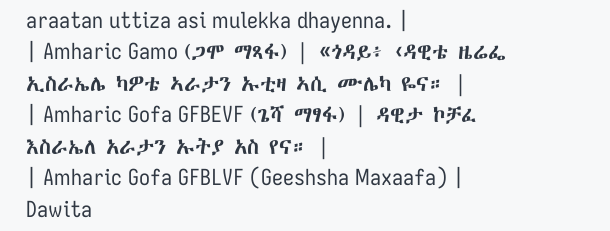araatan uttiza asi mulekka dhayenna. |
| Amharic Gamo (ጋሞ ማጻፋ) | «ጎዳይ፥ ‹ዳዊቴ ዜሬፌ ኢስራኤሌ ካዎቴ ኣራታን ኡቲዛ ኣሲ ሙሌካ ዬና። |
| Amharic Gofa GFBEVF (ጌሻ ማፃፋ) | ዳዊታ ኮቻፈ እስራኤለ አራታን ኡትያ አስ የና። |
| Amharic Gofa GFBLVF (Geeshsha Maxaafa) | Dawita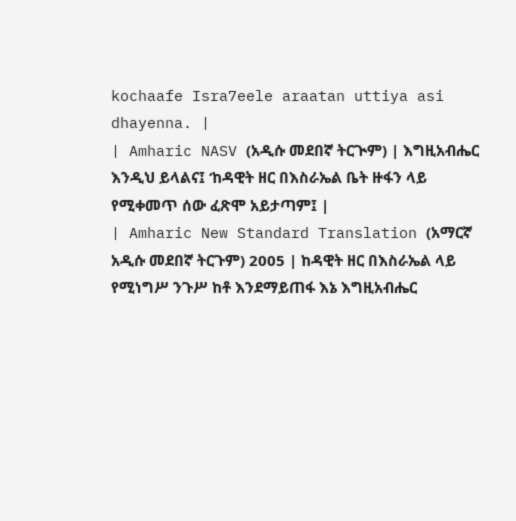kochaafe Isra7eele araatan uttiya asi dhayenna. |
| Amharic NASV (አዲሱ መደበኛ ትርጒም) | እግዚአብሔር እንዲህ ይላልና፤ ‘ከዳዊት ዘር በእስራኤል ቤት ዙፋን ላይ የሚቀመጥ ሰው ፈጽሞ አይታጣም፤ |
| Amharic New Standard Translation (አማርኛ አዲሱ መደበኛ ትርጉም) 2005 | ከዳዊት ዘር በእስራኤል ላይ የሚነግሥ ንጉሥ ከቶ እንደማይጠፋ እኔ እግዚአብሔር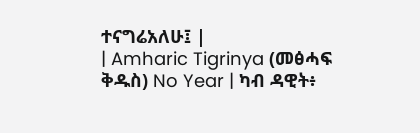ተናግሬአለሁ፤ |
| Amharic Tigrinya (መፅሓፍ ቅዱስ) No Year | ካብ ዳዊት፥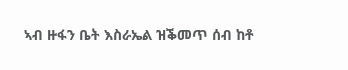ኣብ ዙፋን ቤት እስራኤል ዝቕመጥ ሰብ ከቶ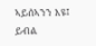ኣይሰኣንን እዩ፤ ይብል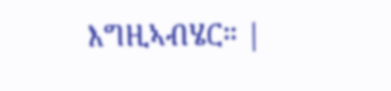እግዚኣብሄር። |